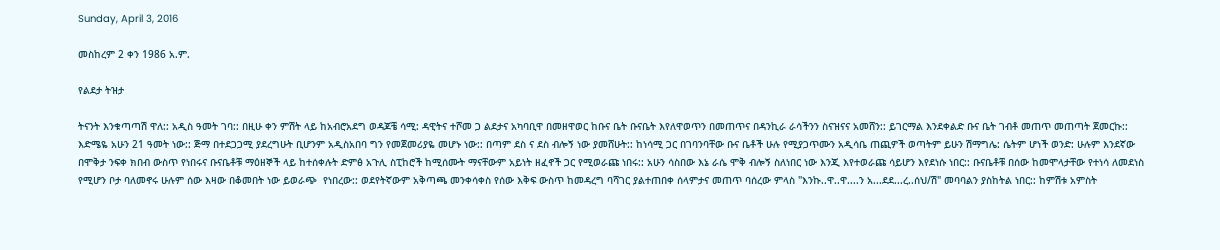Sunday, April 3, 2016

መስከረም 2 ቀን 1986 አ.ም.

የልደታ ትዝታ

ትናንት እንቁጣጣሽ ዋለ:: አዲስ ዓመት ገባ:: በዚሁ ቀን ምሽት ላይ ከአብሮአደግ ወዳጆቼ ሳሚ: ዳዊትና ተሾመ ጋ ልደታና አካባቢዋ በመዘዋወር ከቡና ቤት ቡናቤት እየለዋወጥን በመጠጥና በዳንኪራ ራሳችንን ስናዝናና አመሸን:: ይገርማል እንደቀልድ ቡና ቤት ገብቶ መጠጥ መጠጣት ጀመርኩ:: እድሜዬ አሁን 21 ዓመት ነው:: ጅማ በተደጋጋሚ ያደረግሁት ቢሆንም አዲስአበባ ግን የመጀመሪያዬ መሆኑ ነው:: በጣም ደስ ና ደስ ብሎኝ ነው ያመሸሁት:: ከነሳሚ ጋር በገባንባቸው ቡና ቤቶች ሁሉ የሚያጋጥሙን አዲሳቤ ጠጪዎች ወጣትም ይሁን ሽማግሌ: ሴትም ሆነች ወንድ: ሁሉም እንደኛው በሞቅታ ንፍቀ ክበብ ውስጥ የነበሩና ቡናቤቶቹ ማዕዘኞች ላይ ከተሰቀሉት ድምፅ አጉሊ ስፒከሮች ከሚሰሙት ማናቸውም አይነት ዘፈኖች ጋር የሚወራጩ ነበሩ:: አሁን ሳስበው እኔ ራሴ ሞቅ ብሎኝ ስለነበር ነው እንጂ እየተወራጩ ሳይሆን እየደነሱ ነበር:: ቡናቤቶቹ በሰው ከመሞላታቸው የተነሳ ለመደነስ የሚሆን ቦታ ባለመኖሩ ሁሉም ሰው እዛው በቆመበት ነው ይወራጭ  የነበረው:: ወደየትኛውም አቅጣጫ መንቀሳቀስ የሰው እቅፍ ውስጥ ከመዳረግ ባሻገር ያልተጠበቀ ሰላምታና መጠጥ ባሰረው ምላስ "እንኩ..ዋ..ዋ....ን አ...ደደ...ረ..ሰህ/ሽ" መባባልን ያስከትል ነበር:: ከምሽቱ አምስት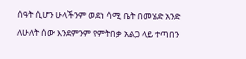ሰዓት ሲሆን ሁላችንም ወደነ ሳሚ ቤት በመሄድ አንድ ለሁለት ሰው እንደምንም የምትበቃ አልጋ ላይ ተጣበን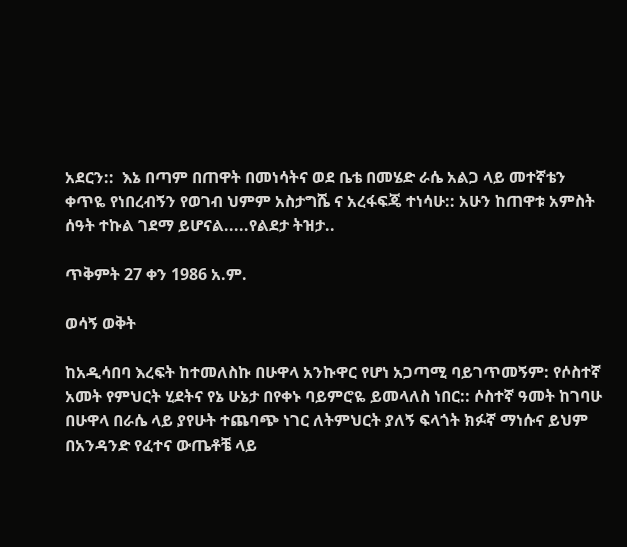አደርን::  እኔ በጣም በጠዋት በመነሳትና ወደ ቤቴ በመሄድ ራሴ አልጋ ላይ መተኛቴን ቀጥዬ የነበረብኝን የወገብ ህምም አስታግሼ ና አረፋፍጄ ተነሳሁ:: አሁን ከጠዋቱ አምስት ሰዓት ተኩል ገደማ ይሆናል.....የልደታ ትዝታ..

ጥቅምት 27 ቀን 1986 አ.ም.

ወሳኝ ወቅት

ከአዲሳበባ እረፍት ከተመለስኩ በሁዋላ አንኩዋር የሆነ አጋጣሚ ባይገጥመኝም: የሶስተኛ አመት የምህርት ሂደትና የኔ ሁኔታ በየቀኑ ባይምሮዬ ይመላለስ ነበር:: ሶስተኛ ዓመት ከገባሁ በሁዋላ በራሴ ላይ ያየሁት ተጨባጭ ነገር ለትምህርት ያለኝ ፍላጎት ክፉኛ ማነሱና ይህም በአንዳንድ የፈተና ውጤቶቼ ላይ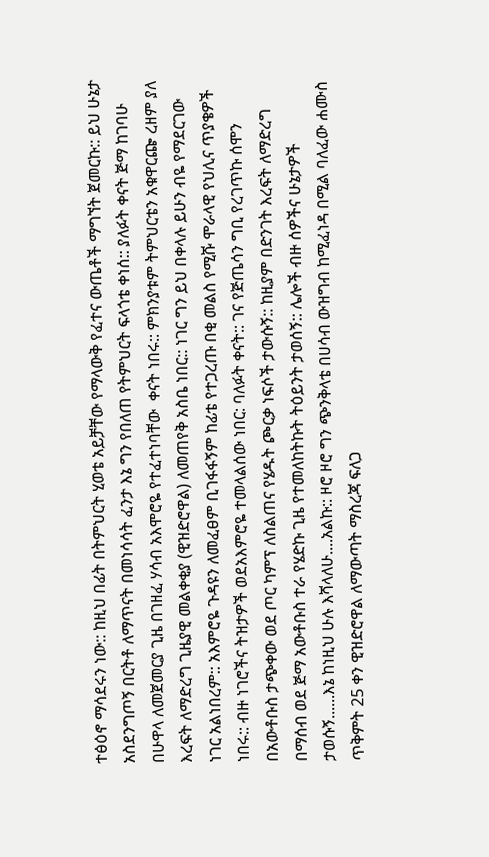ተፅዕኖ ማሳደሩን ነው:: ከዚህ በፊት በትምህርት ሂወቴ አይቻቸው የማላውቅ የፈተና ውጤቶች ማግኘት ጀመርኩ:: ይህ ሁኔታ አስደንግጦኝ በርትቶ ለማጥናት በመነሳሳት ፈንታ እኔ ግን የበለጠ የትምህርት ፍላጎቴ ቀነሰ:: ያለፉት ቀናት ጅማ ከገባሁ በሁዋላ ለመጀመርያ ጊዜ በገዘፈ ሃሳብ አእሞሮዬ የተፈተነባቸው  ቀናት ነበሩ:: ምክንያቱም ትምህርቴን አቁዋርጬ ረዘም ያለ እረፍት ለማድረግ ጊዜያዊ መልቀቂያ (ዊዝድሮዋል) ለመጠየቅ አስቤ ነበር:: ነገር ግን ይህ በቀላሉ ይሁን ብዬ የማደርገው ነገር አልነበረም:: አእምሮዬ ጉዳዩን ለመፈፀም ቢገፋፋኝም ከፊቴ የተጋረጡ በቂ መልስ የሚሹ ሞራላዊ የህሊና ጥያቄዎች ነበሩ:: ብዙ ነገሮችና ትዝታዎች ወደአእምሮዬ ተመላልሰው ነበር: ባለፉት ቀናት:: ገና የጅጤሳን ግቢ የረገጥኩ ሰሞን በአውቶቡስ ታጭቀው ወደ ጦር ካምፕ ለስልጠና የሄዱት ጮርቃ ነፍሶች ታውሱኝ:: ከዚያም በድንገት እረፍት ለማድረግ በማሰብ ወደ ጅማ አውቶቡስ ተራ የሄድኩ ጊዜ የተመለከትኩት ትዕይንት ታወሰኝ:: ሌሎች ብዙ ሰዎችና ሁኔታዎች ታወሱኝ......እኔ ከነዚህ ሁሉ እሻላለሁ....አልኩ:: ዞሮ ዞሮ ግን ጭንቅላቴ በሀሳብ ውዝግብ ከሚፈነዳ በሚል ባለፈው ሐሙስ ጥቅምት 25 ቀን ዊዝድሮዋል ለማውጣት ማስረጃ ፍለጋ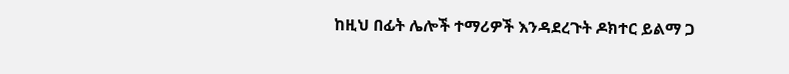ከዚህ በፊት ሌሎች ተማሪዎች እንዳደረጉት ዶክተር ይልማ ጋ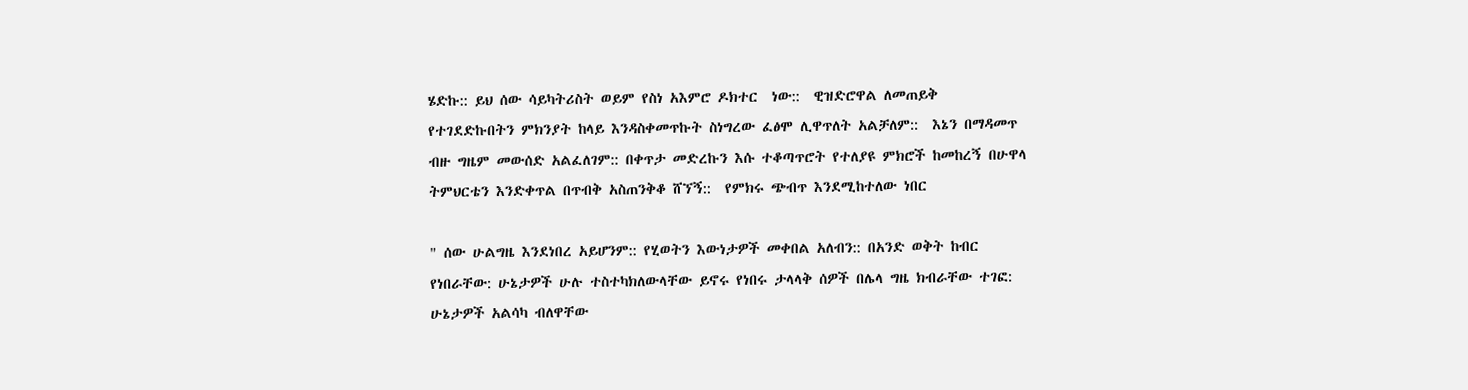ሄድኩ:: ይህ ሰው ሳይካትሪስት ወይም የስነ አእምሮ ዶክተር  ነው::  ዊዝድሮዋል ለመጠይቅ የተገደድኩበትን ምክንያት ከላይ እንዳስቀመጥኩት ስነግረው ፈፅሞ ሊዋጥለት አልቻለም::  እኔን በማዳመጥ ብዙ ግዜም መውሰድ አልፈለገም:: በቀጥታ መድረኩን እሱ ተቆጣጥሮት የተለያዩ ምክሮች ከመከረኝ በሁዋላ ትምህርቴን እንድቀጥል በጥብቅ አስጠንቅቆ ሸኘኝ::  የምክሩ ጭብጥ እንደሚከተለው ነበር

" ሰው ሁልግዜ እንደነበረ አይሆንም:: የሂወትን እውነታዎች መቀበል አለብን:: በአንድ ወቅት ከብር የነበራቸው: ሁኔታዎች ሁሉ ተስተካክለውላቸው ይኖሩ የነበሩ ታላላቅ ሰዎች በሌላ ግዜ ክብራቸው ተገፎ: ሁኔታዎች አልሳካ ብለዋቸው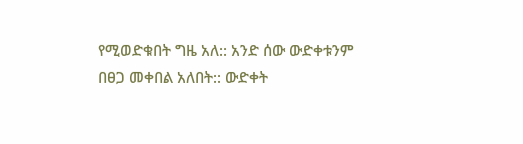የሚወድቁበት ግዜ አለ:: አንድ ሰው ውድቀቱንም በፀጋ መቀበል አለበት:: ውድቀት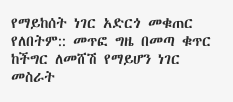የማይከሰት ነገር አድርጎ መቁጠር የለበትም:: መጥፎ ግዜ በመጣ ቁጥር ከችግር ለመሸሽ የማይሆን ነገር መስራት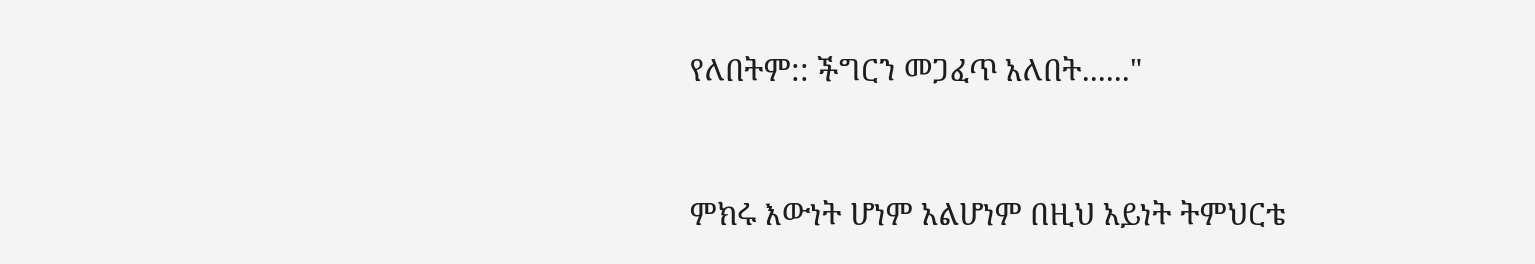የለበትም:: ችግርን መጋፈጥ አለበት......"



ምክሩ እውነት ሆነም አልሆነም በዚህ አይነት ትምህርቴ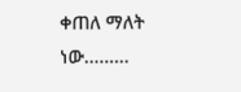ቀጠለ ማለት ነው.........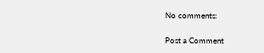No comments:

Post a Comment